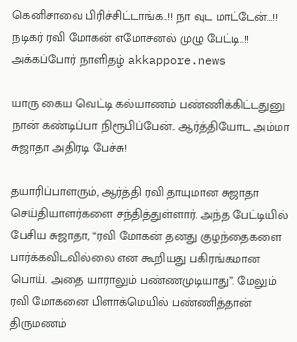கெனிசாவை பிரிச்சிட்டாங்க..!! நா வுட மாட்டேன்…!! நடிகர் ரவி மோகன் எமோசனல் முழு பேட்டி..!! அக்கப்போர் நாளிதழ் akkappore.news

யாரு கைய வெட்டி கல்யாணம் பண்ணிக்கிட்டதுனு நான் கண்டிப்பா நிரூபிப்பேன்.. ஆர்த்தியோட அம்மா சுஜாதா அதிரடி பேச்சு!

தயாரிப்பாளரும், ஆர்த்தி ரவி தாயுமான சுஜாதா செய்தியாளர்களை சந்தித்துள்ளார். அந்த பேட்டியில் பேசிய சுஜாதா, “ரவி மோகன் தனது குழந்தைகளை பார்க்கவிடவில்லை என கூறியது பகிரங்கமான பொய். அதை யாராலும் பண்ணமுடியாது”. மேலும் ரவி மோகனை பிளாக்மெயில் பண்ணித்தான் திருமணம்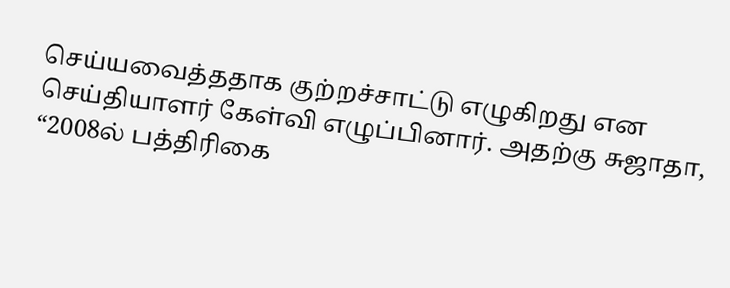செய்யவைத்ததாக குற்றச்சாட்டு எழுகிறது என செய்தியாளர் கேள்வி எழுப்பினார். அதற்கு சுஜாதா, “2008ல் பத்திரிகை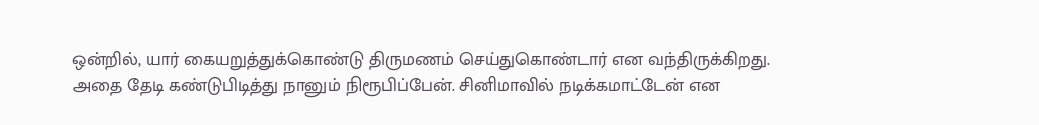ஒன்றில், யார் கையறுத்துக்கொண்டு திருமணம் செய்துகொண்டார் என வந்திருக்கிறது.
அதை தேடி கண்டுபிடித்து நானும் நிரூபிப்பேன். சினிமாவில் நடிக்கமாட்டேன் என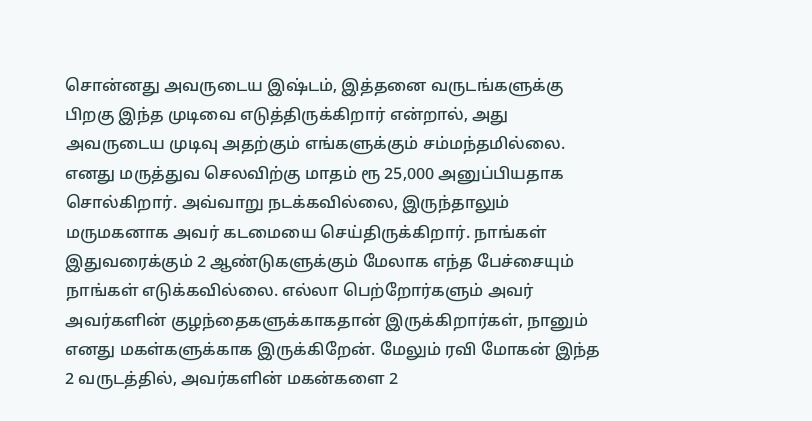சொன்னது அவருடைய இஷ்டம், இத்தனை வருடங்களுக்கு பிறகு இந்த முடிவை எடுத்திருக்கிறார் என்றால், அது அவருடைய முடிவு அதற்கும் எங்களுக்கும் சம்மந்தமில்லை. எனது மருத்துவ செலவிற்கு மாதம் ரூ 25,000 அனுப்பியதாக சொல்கிறார். அவ்வாறு நடக்கவில்லை, இருந்தாலும் மருமகனாக அவர் கடமையை செய்திருக்கிறார். நாங்கள் இதுவரைக்கும் 2 ஆண்டுகளுக்கும் மேலாக எந்த பேச்சையும் நாங்கள் எடுக்கவில்லை. எல்லா பெற்றோர்களும் அவர் அவர்களின் குழந்தைகளுக்காகதான் இருக்கிறார்கள், நானும் எனது மகள்களுக்காக இருக்கிறேன். மேலும் ரவி மோகன் இந்த 2 வருடத்தில், அவர்களின் மகன்களை 2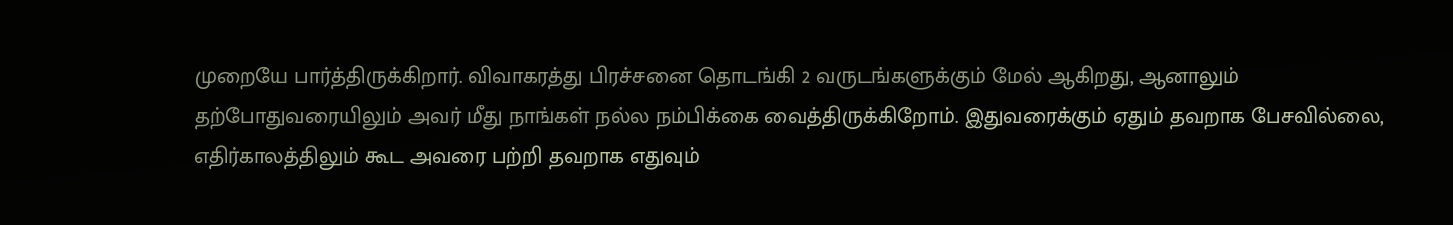முறையே பார்த்திருக்கிறார். விவாகரத்து பிரச்சனை தொடங்கி 2 வருடங்களுக்கும் மேல் ஆகிறது, ஆனாலும் தற்போதுவரையிலும் அவர் மீது நாங்கள் நல்ல நம்பிக்கை வைத்திருக்கிறோம். இதுவரைக்கும் ஏதும் தவறாக பேசவில்லை, எதிர்காலத்திலும் கூட அவரை பற்றி தவறாக எதுவும்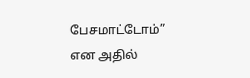பேசமாட்டோம்” என அதில்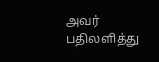அவர் பதிலளித்து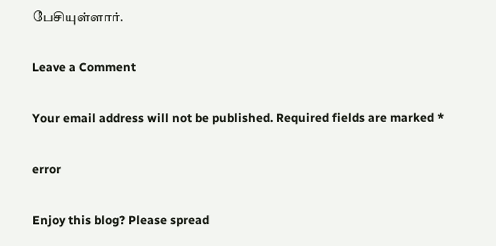பேசியுள்ளார்.

Leave a Comment

Your email address will not be published. Required fields are marked *

error

Enjoy this blog? Please spread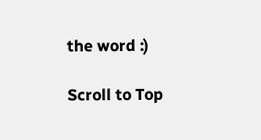the word :)

Scroll to Top